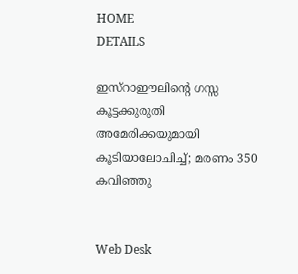HOME
DETAILS

ഇസ്‌റാഈലിന്റെ ഗസ്സ കൂട്ടക്കുരുതി അമേരിക്കയുമായി കൂടിയാലോചിച്ച്; മരണം 350 കവിഞ്ഞു


Web Desk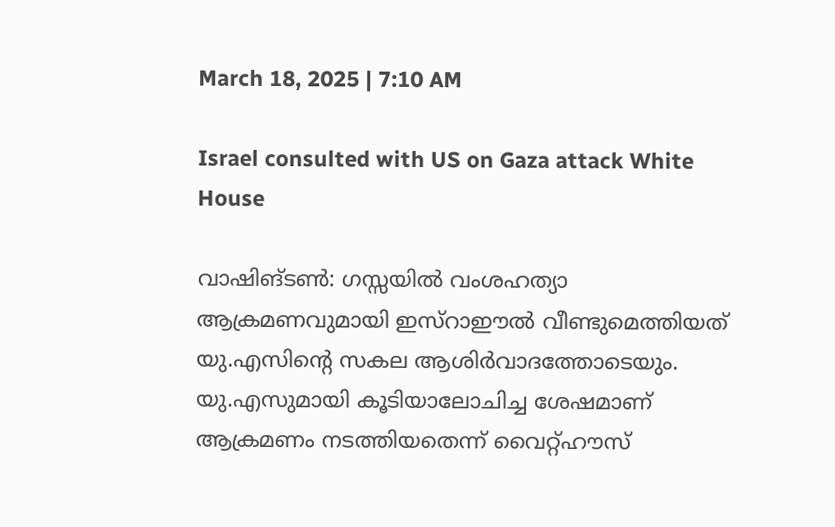March 18, 2025 | 7:10 AM

Israel consulted with US on Gaza attack White House

വാഷിങ്ടണ്‍: ഗസ്സയില്‍ വംശഹത്യാ ആക്രമണവുമായി ഇസ്‌റാഈല്‍ വീണ്ടുമെത്തിയത് യു.എസിന്റെ സകല ആശിര്‍വാദത്തോടെയും. യു.എസുമായി കൂടിയാലോചിച്ച ശേഷമാണ് ആക്രമണം നടത്തിയതെന്ന് വൈറ്റ്ഹൗസ്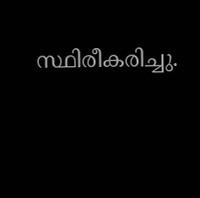സ്ഥിരീകരിച്ചു.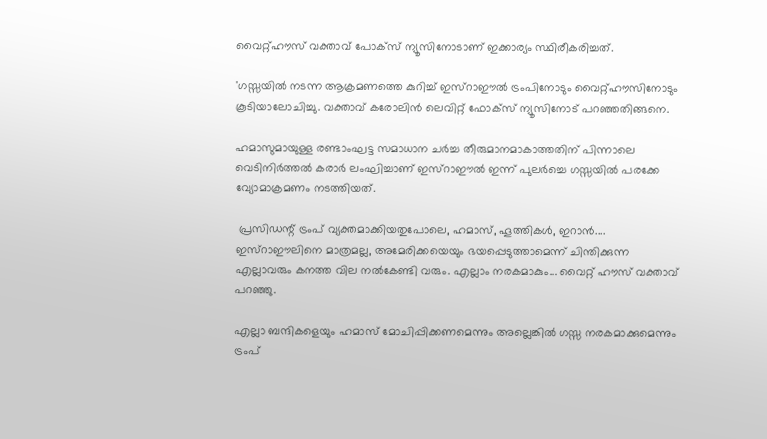വൈറ്റ്ഹൗസ് വക്താവ് പോക്‌സ് ന്യൂസിനോടാണ് ഇക്കാര്യം സ്ഥിരീകരിച്ചത്.

'ഗസ്സയില്‍ നടന്ന ആക്രമണത്തെ കുറിച്ച് ഇസ്‌റാഈല്‍ ട്രംപിനോടും വൈറ്റ്ഹൗസിനോടും കൂടിയാലോചിച്ചു. വക്താവ് കരോലിന്‍ ലെവിറ്റ് ഫോക്‌സ് ന്യൂസിനോട് പറഞ്ഞതിങ്ങനെ.

ഹമാസുമായുള്ള രണ്ടാംഘട്ട സമാധാന ചര്‍ച്ച തീരുമാനമാകാത്തതിന് പിന്നാലെ  വെടിനിര്‍ത്തല്‍ കരാര്‍ ലംഘിച്ചാണ് ഇസ്‌റാഈല്‍ ഇന്ന് പുലര്‍ച്ചെ ഗസ്സയില്‍ പരക്കേ വ്യോമാക്രമണം നടത്തിയത്.

 പ്രസിഡന്റ് ട്രംപ് വ്യക്തമാക്കിയതുപോലെ, ഹമാസ്, ഹൂത്തികള്‍, ഇറാന്‍.... ഇസ്‌റാഈലിനെ മാത്രമല്ല, അമേരിക്കയെയും ഭയപ്പെടുത്താമെന്ന് ചിന്തിക്കുന്ന എല്ലാവരും കനത്ത വില നല്‍കേണ്ടി വരും. എല്ലാം നരകമാകും... വൈറ്റ് ഹൗസ് വക്താവ് പറഞ്ഞു.

എല്ലാ ബന്ദികളെയും ഹമാസ് മോചിപ്പിക്കണമെന്നും അല്ലെങ്കില്‍ ഗസ്സ നരകമാക്കുമെന്നും ട്രംപ്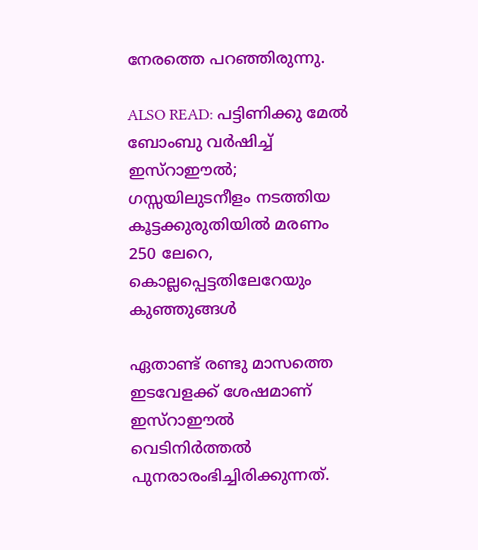നേരത്തെ പറഞ്ഞിരുന്നു.

ALSO READ: പട്ടിണിക്കു മേല്‍ ബോംബു വര്‍ഷിച്ച് ഇസ്‌റാഈല്‍; ഗസ്സയിലുടനീളം നടത്തിയ കൂട്ടക്കുരുതിയില്‍ മരണം 250 ലേറെ, കൊല്ലപ്പെട്ടതിലേറേയും കുഞ്ഞുങ്ങള്‍

ഏതാണ്ട് രണ്ടു മാസത്തെ ഇടവേളക്ക് ശേഷമാണ് ഇസ്‌റാഈല്‍ വെടിനിര്‍ത്തല്‍ പുനരാരംഭിച്ചിരിക്കുന്നത്.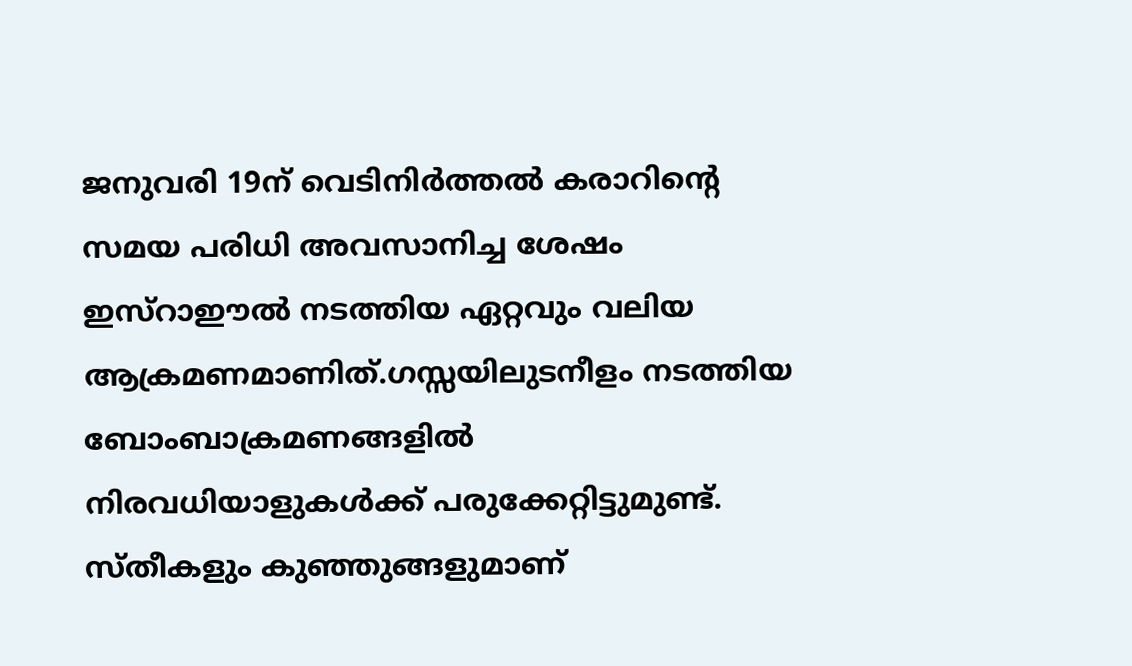ജനുവരി 19ന് വെടിനിര്‍ത്തല്‍ കരാറിന്റെ സമയ പരിധി അവസാനിച്ച ശേഷം ഇസ്‌റാഈല്‍ നടത്തിയ ഏറ്റവും വലിയ ആക്രമണമാണിത്.ഗസ്സയിലുടനീളം നടത്തിയ ബോംബാക്രമണങ്ങളില്‍ നിരവധിയാളുകള്‍ക്ക് പരുക്കേറ്റിട്ടുമുണ്ട്. സ്തീകളും കുഞ്ഞുങ്ങളുമാണ്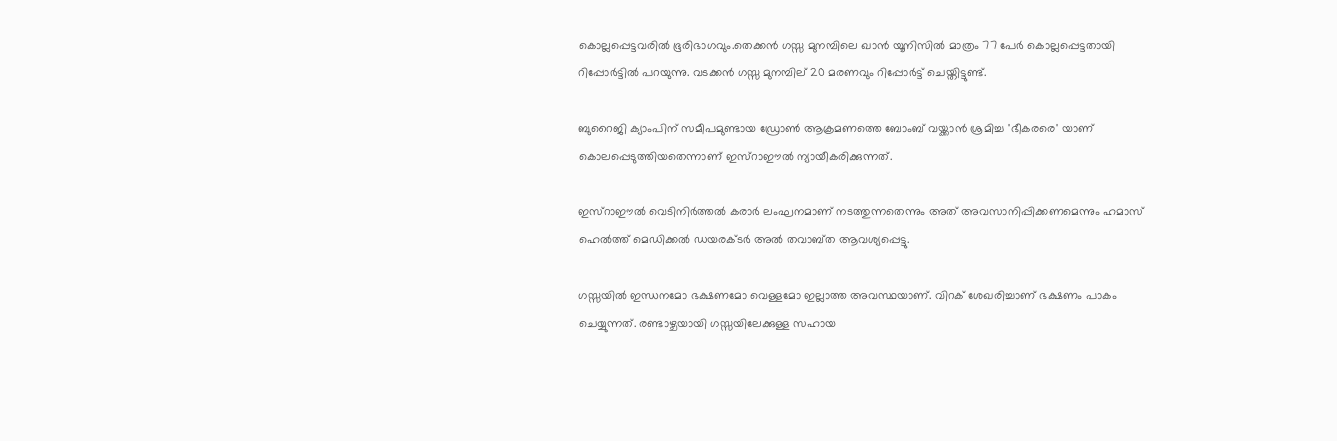കൊല്ലപ്പെട്ടവരില്‍ ഭൂരിഭാഗവും.തെക്കന്‍ ഗസ്സ മുനമ്പിലെ ഖാന്‍ യൂനിസില്‍ മാത്രം 77 പേര്‍ കൊല്ലപ്പെട്ടതായി റിപ്പോര്‍ട്ടില്‍ പറയുന്നു. വടക്കന്‍ ഗസ്സ മുനമ്പില് 20 മരണവും റിപ്പോര്‍ട്ട് ചെയ്തിട്ടുണ്ട്.

ബുറൈജി ക്യാംപിന് സമീപമുണ്ടായ ഡ്രോണ്‍ ആക്രമണത്തെ ബോംബ് വയ്ക്കാന്‍ ശ്രമിച്ച 'ഭീകരരെ' യാണ് കൊലപ്പെടുത്തിയതെന്നാണ് ഇസ്‌റാഈല്‍ ന്യായീകരിക്കുന്നത്.

ഇസ്‌റാഈല്‍ വെടിനിര്‍ത്തല്‍ കരാര്‍ ലംഘനമാണ് നടത്തുന്നതെന്നും അത് അവസാനിപ്പിക്കണമെന്നും ഹമാസ് ഹെല്‍ത്ത് മെഡിക്കല്‍ ഡയരക്ടര്‍ അല്‍ തവാബ്ത ആവശ്യപ്പെട്ടു.

ഗസ്സയില്‍ ഇന്ധനമോ ഭക്ഷണമോ വെള്ളമോ ഇല്ലാത്ത അവസ്ഥയാണ്. വിറക് ശേഖരിച്ചാണ് ഭക്ഷണം പാകം ചെയ്യുന്നത്. രണ്ടാഴ്ചയായി ഗസ്സയിലേക്കുള്ള സഹായ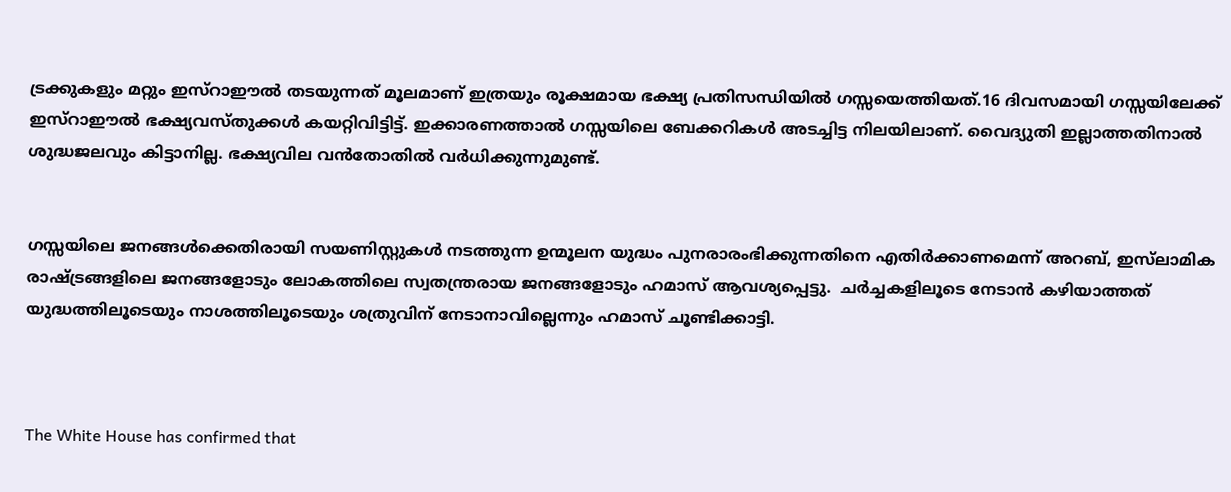ട്രക്കുകളും മറ്റും ഇസ്‌റാഈല്‍ തടയുന്നത് മൂലമാണ് ഇത്രയും രൂക്ഷമായ ഭക്ഷ്യ പ്രതിസന്ധിയില്‍ ഗസ്സയെത്തിയത്.16 ദിവസമായി ഗസ്സയിലേക്ക് ഇസ്‌റാഈല്‍ ഭക്ഷ്യവസ്തുക്കള്‍ കയറ്റിവിട്ടിട്ട്. ഇക്കാരണത്താല്‍ ഗസ്സയിലെ ബേക്കറികള്‍ അടച്ചിട്ട നിലയിലാണ്. വൈദ്യുതി ഇല്ലാത്തതിനാല്‍ ശുദ്ധജലവും കിട്ടാനില്ല. ഭക്ഷ്യവില വന്‍തോതില്‍ വര്‍ധിക്കുന്നുമുണ്ട്.


ഗസ്സയിലെ ജനങ്ങള്‍ക്കെതിരായി സയണിസ്റ്റുകള്‍ നടത്തുന്ന ഉന്മൂലന യുദ്ധം പുനരാരംഭിക്കുന്നതിനെ എതിര്‍ക്കാണമെന്ന് അറബ്, ഇസ്‌ലാമിക രാഷ്ട്രങ്ങളിലെ ജനങ്ങളോടും ലോകത്തിലെ സ്വതന്ത്രരായ ജനങ്ങളോടും ഹമാസ് ആവശ്യപ്പെട്ടു.  ചര്‍ച്ചകളിലൂടെ നേടാന്‍ കഴിയാത്തത് യുദ്ധത്തിലൂടെയും നാശത്തിലൂടെയും ശത്രുവിന് നേടാനാവില്ലെന്നും ഹമാസ് ചൂണ്ടിക്കാട്ടി.



The White House has confirmed that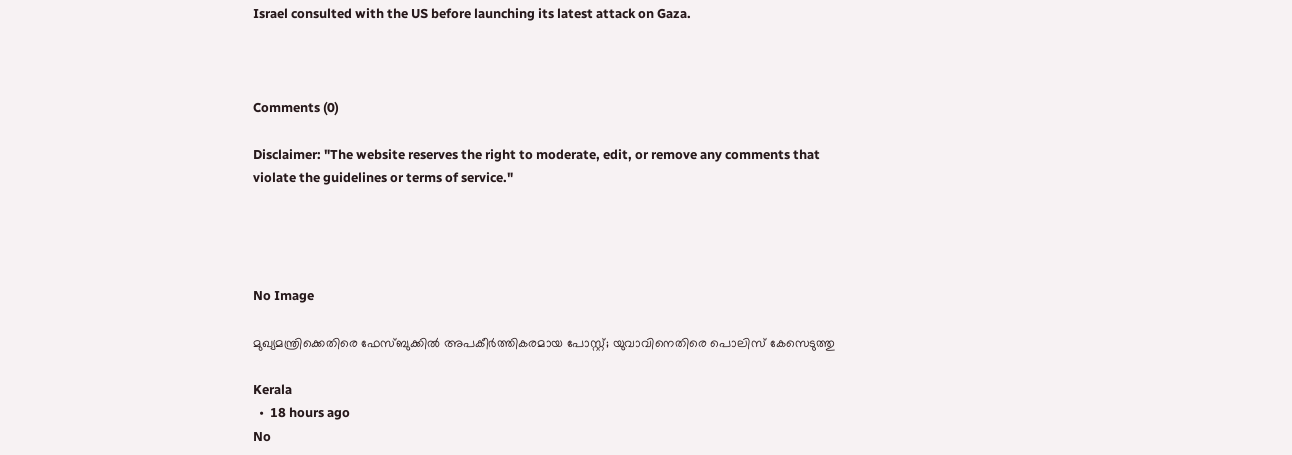Israel consulted with the US before launching its latest attack on Gaza.



Comments (0)

Disclaimer: "The website reserves the right to moderate, edit, or remove any comments that violate the guidelines or terms of service."




No Image

മുഖ്യമന്ത്രിക്കെതിരെ ഫേസ്‌ബുക്കിൽ അപകീർത്തികരമായ പോസ്റ്റ്; യുവാവിനെതിരെ പൊലിസ് കേസെടുത്തു

Kerala
  •  18 hours ago
No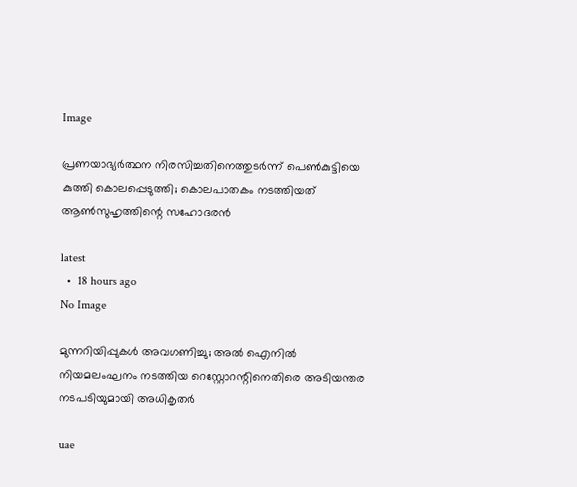Image

പ്രണയാഭ്യര്‍ത്ഥന നിരസിച്ചതിനെത്തുടര്‍ന്ന് പെണ്‍കുട്ടിയെ കുത്തി കൊലപ്പെടുത്തി; കൊലപാതകം നടത്തിയത് ആണ്‍സുഹൃത്തിന്റെ സഹോദരന്‍

latest
  •  18 hours ago
No Image

മുന്നറിയിപ്പുകൾ അവഗണിച്ചു; അൽ ഐനിൽ നിയമലംഘനം നടത്തിയ റെസ്റ്റോറന്റിനെതിരെ അടിയന്തര നടപടിയുമായി അധികൃതർ

uae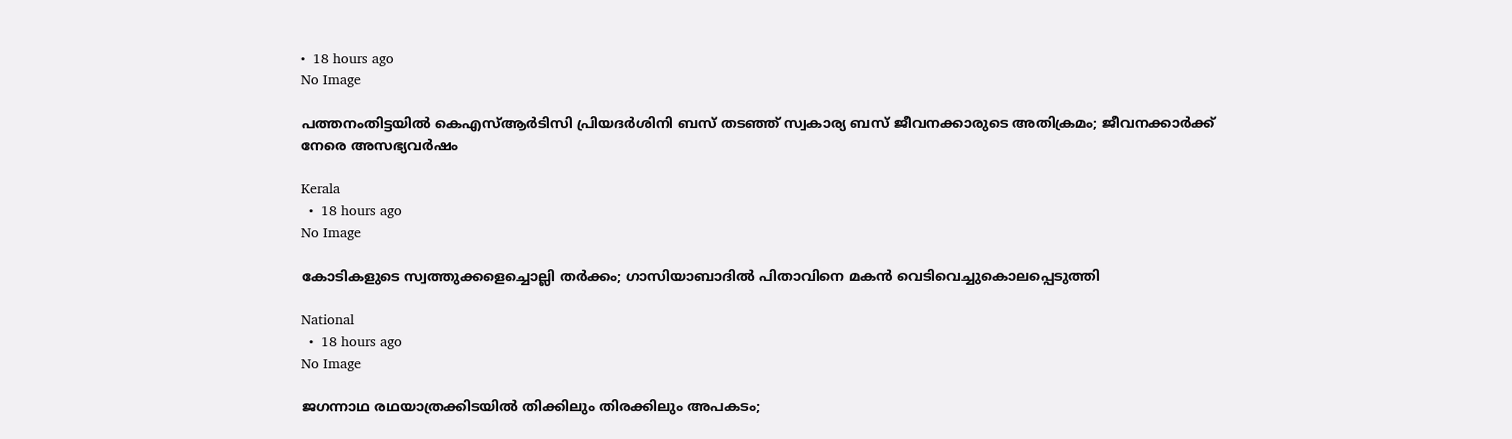•  18 hours ago
No Image

പത്തനംതിട്ടയിൽ കെഎസ്ആർടിസി പ്രിയദർശിനി ബസ് തടഞ്ഞ് സ്വകാര്യ ബസ് ജീവനക്കാരുടെ അതിക്രമം; ജീവനക്കാർക്ക് നേരെ അസഭ്യവർഷം

Kerala
  •  18 hours ago
No Image

കോടികളുടെ സ്വത്തുക്കളെച്ചൊല്ലി തർക്കം; ഗാസിയാബാദിൽ പിതാവിനെ മകൻ വെടിവെച്ചുകൊലപ്പെടുത്തി

National
  •  18 hours ago
No Image

ജഗന്നാഥ രഥയാത്രക്കിടയില്‍ തിക്കിലും തിരക്കിലും അപകടം;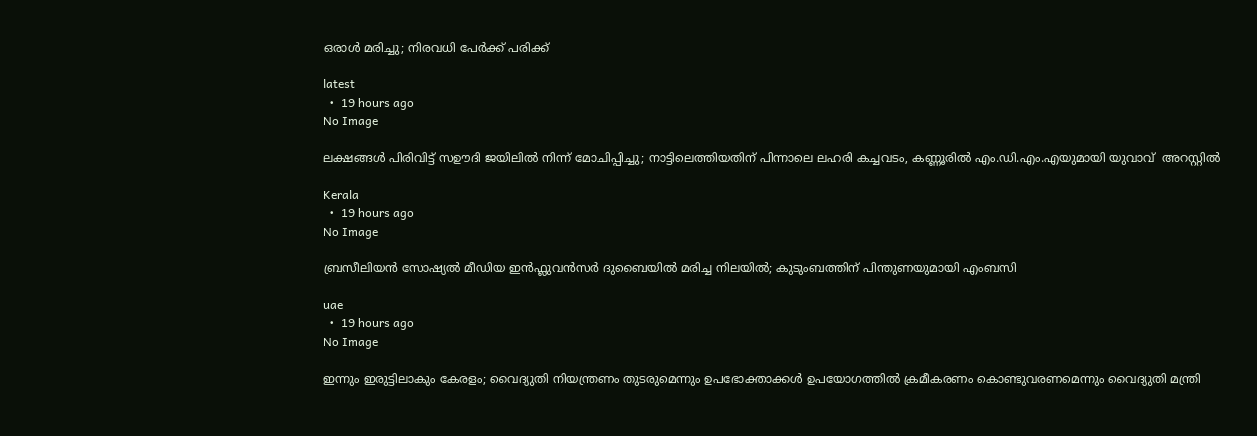ഒരാള്‍ മരിച്ചു; നിരവധി പേര്‍ക്ക് പരിക്ക്

latest
  •  19 hours ago
No Image

ലക്ഷങ്ങൾ പിരിവിട്ട് സഊദി ജയിലിൽ നിന്ന് മോചിപ്പിച്ചു; നാട്ടിലെത്തിയതിന് പിന്നാലെ ലഹരി കച്ചവടം, കണ്ണൂരിൽ എം.ഡി.എം.എയുമായി യുവാവ്  അറസ്റ്റിൽ

Kerala
  •  19 hours ago
No Image

ബ്രസീലിയൻ സോഷ്യൽ മീഡിയ ഇൻഫ്ലുവൻസർ ദുബൈയിൽ മരിച്ച നിലയിൽ; കുടുംബത്തിന് പിന്തുണയുമായി എംബസി

uae
  •  19 hours ago
No Image

ഇന്നും ഇരുട്ടിലാകും കേരളം; വൈദ്യുതി നിയന്ത്രണം തുടരുമെന്നും ഉപഭോക്താക്കള്‍ ഉപയോഗത്തില്‍ ക്രമീകരണം കൊണ്ടുവരണമെന്നും വൈദ്യുതി മന്ത്രി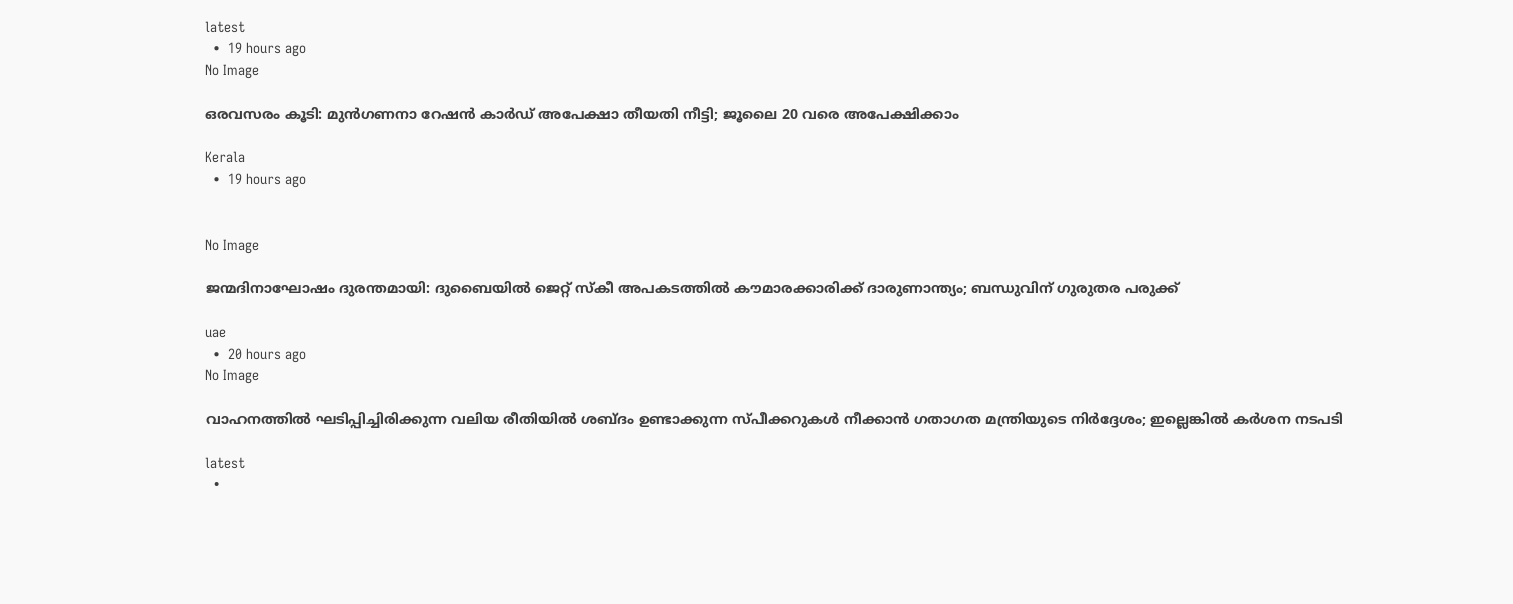latest
  •  19 hours ago
No Image

ഒരവസരം കൂടി: മുൻഗണനാ റേഷൻ കാർഡ് അപേക്ഷാ തീയതി നീട്ടി; ജൂലൈ 20 വരെ അപേക്ഷിക്കാം

Kerala
  •  19 hours ago


No Image

ജന്മദിനാഘോഷം ദുരന്തമായി: ദുബൈയിൽ ജെറ്റ് സ്കീ അപകടത്തിൽ കൗമാരക്കാരിക്ക് ദാരുണാന്ത്യം; ബന്ധുവിന് ഗുരുതര പരുക്ക്

uae
  •  20 hours ago
No Image

വാഹനത്തില്‍ ഘടിപ്പിച്ചിരിക്കുന്ന വലിയ രീതിയില്‍ ശബ്ദം ഉണ്ടാക്കുന്ന സ്പീക്കറുകള്‍ നീക്കാന്‍ ഗതാഗത മന്ത്രിയുടെ നിര്‍ദ്ദേശം; ഇല്ലെങ്കില്‍ കര്‍ശന നടപടി

latest
  •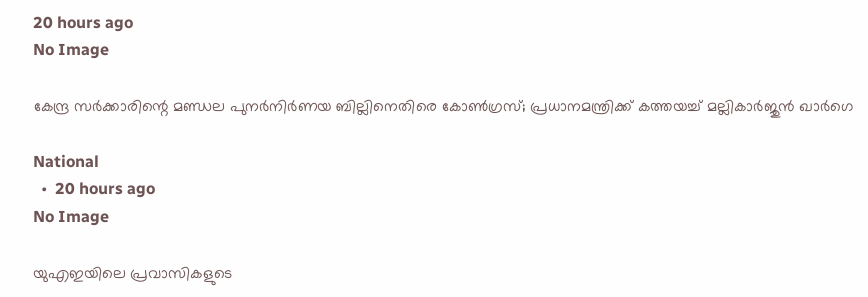20 hours ago
No Image

കേന്ദ്ര സർക്കാരിന്റെ മണ്ഡല പുനർനിർണയ ബില്ലിനെതിരെ കോൺഗ്രസ്; പ്രധാനമന്ത്രിക്ക് കത്തയച്ച് മല്ലികാർജുൻ ഖാർഗെ

National
  •  20 hours ago
No Image

യുഎഇയിലെ പ്രവാസികളുടെ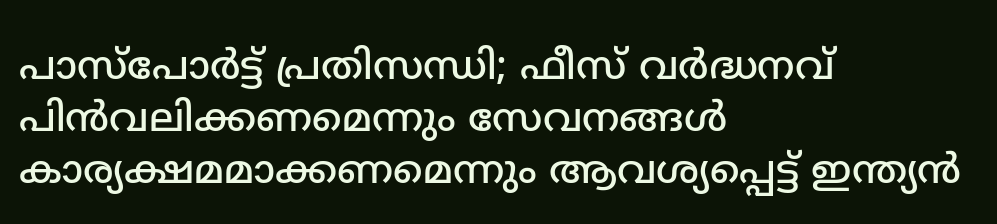പാസ്‌പോർട്ട് പ്രതിസന്ധി; ഫീസ് വർദ്ധനവ് പിൻവലിക്കണമെന്നും സേവനങ്ങൾ കാര്യക്ഷമമാക്കണമെന്നും ആവശ്യപ്പെട്ട് ഇന്ത്യൻ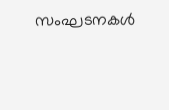സംഘടനകൾ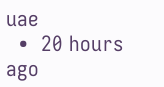uae
  •  20 hours ago